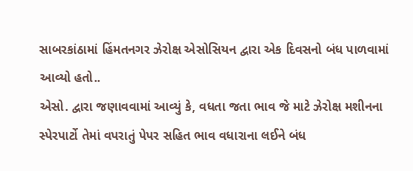સાબરકાંઠામાં હિંમતનગર ઝેરોક્ષ એસોસિયન દ્વારા એક દિવસનો બંધ પાળવામાં આવ્યો હતો..
એસો. દ્વારા જણાવવામાં આવ્યું કે, વધતા જતા ભાવ જે માટે ઝેરોક્ષ મશીનના સ્પેરપાર્ટો તેમાં વપરાતું પેપર સહિત ભાવ વધારાના લઈને બંધ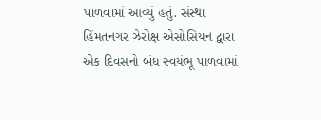પાળવામાં આવ્યું હતું. સંસ્થા હિંમતનગર ઝેરોક્ષ એસોસિયન દ્વારા એક દિવસનો બંધ સ્વયંભૂ પાળવામાં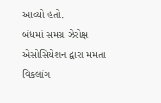આવ્યો હતો.
બંધમાં સમગ્ર ઝેરોક્ષ એસોસિયેશન દ્વારા મમતા વિકલાંગ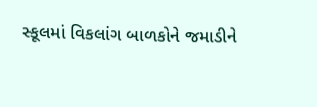સ્કૂલમાં વિકલાંગ બાળકોને જમાડીને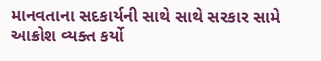માનવતાના સદકાર્યની સાથે સાથે સરકાર સામે આક્રોશ વ્યક્ત કર્યો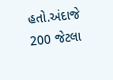હતો.અંદાજે 200 જેટલા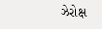ઝેરોક્ષ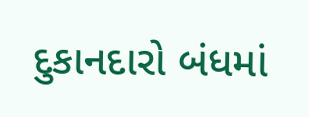દુકાનદારો બંધમાં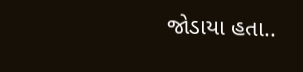જોડાયા હતા..